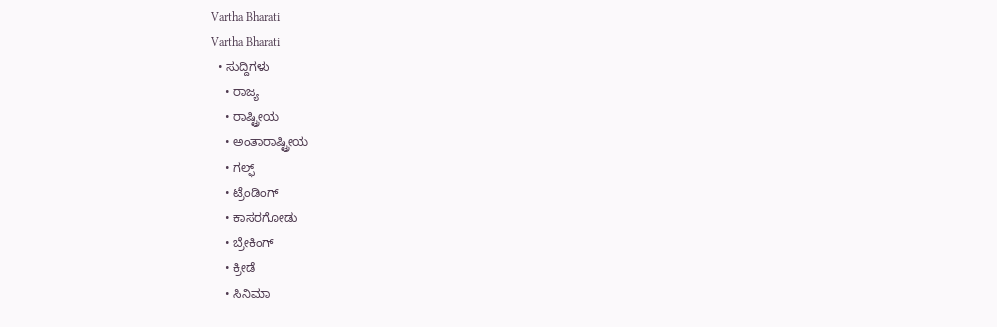Vartha Bharati
Vartha Bharati
  • ಸುದ್ದಿಗಳು
    • ರಾಜ್ಯ
    • ರಾಷ್ಟ್ರೀಯ
    • ಅಂತಾರಾಷ್ಟ್ರೀಯ
    • ಗಲ್ಫ್
    • ಟ್ರೆಂಡಿಂಗ್
    • ಕಾಸರಗೋಡು
    • ಬ್ರೇಕಿಂಗ್
    • ಕ್ರೀಡೆ
    • ಸಿನಿಮಾ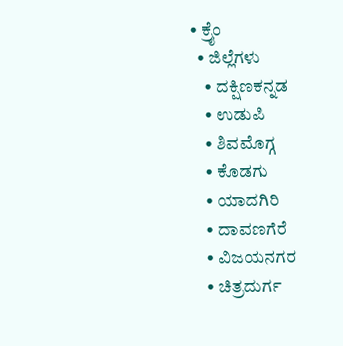• ಕ್ರೈಂ
  • ಜಿಲ್ಲೆಗಳು
    • ದಕ್ಷಿಣಕನ್ನಡ
    • ಉಡುಪಿ
    • ಶಿವಮೊಗ್ಗ
    • ಕೊಡಗು
    • ಯಾದಗಿರಿ
    • ದಾವಣಗೆರೆ
    • ವಿಜಯನಗರ
    • ಚಿತ್ರದುರ್ಗ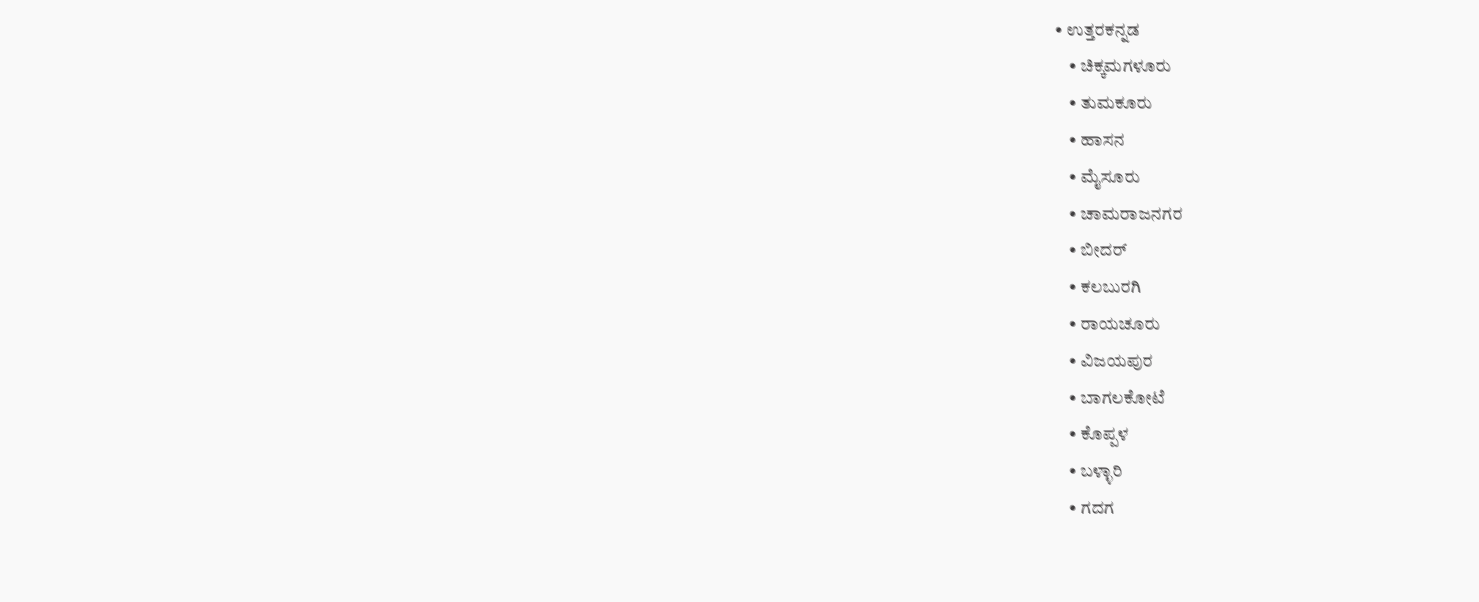• ಉತ್ತರಕನ್ನಡ
    • ಚಿಕ್ಕಮಗಳೂರು
    • ತುಮಕೂರು
    • ಹಾಸನ
    • ಮೈಸೂರು
    • ಚಾಮರಾಜನಗರ
    • ಬೀದರ್‌
    • ಕಲಬುರಗಿ
    • ರಾಯಚೂರು
    • ವಿಜಯಪುರ
    • ಬಾಗಲಕೋಟೆ
    • ಕೊಪ್ಪಳ
    • ಬಳ್ಳಾರಿ
    • ಗದಗ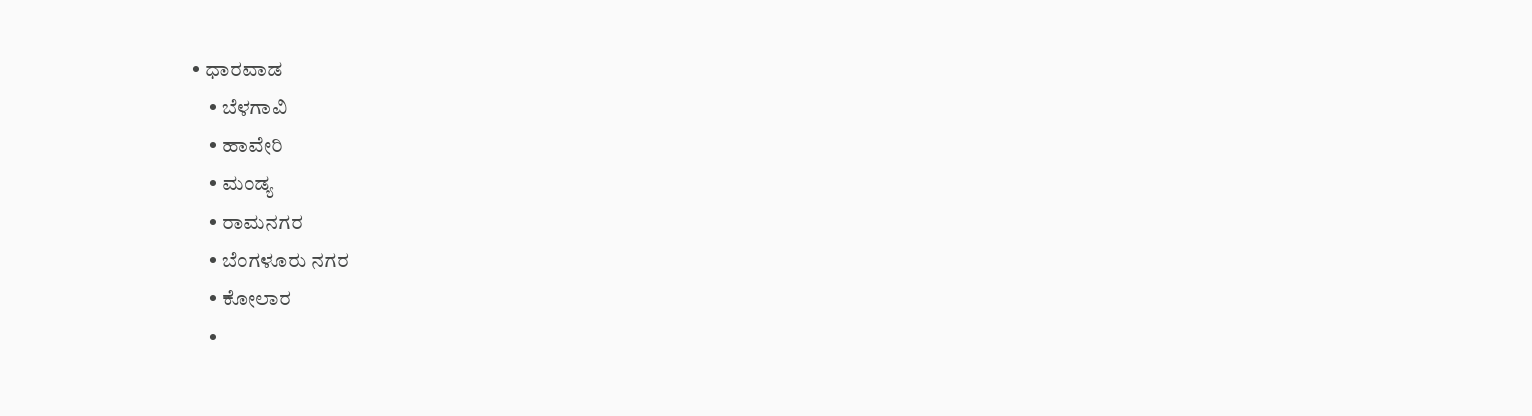• ಧಾರವಾಡ‌
    • ಬೆಳಗಾವಿ
    • ಹಾವೇರಿ
    • ಮಂಡ್ಯ
    • ರಾಮನಗರ
    • ಬೆಂಗಳೂರು ನಗರ
    • ಕೋಲಾರ
    •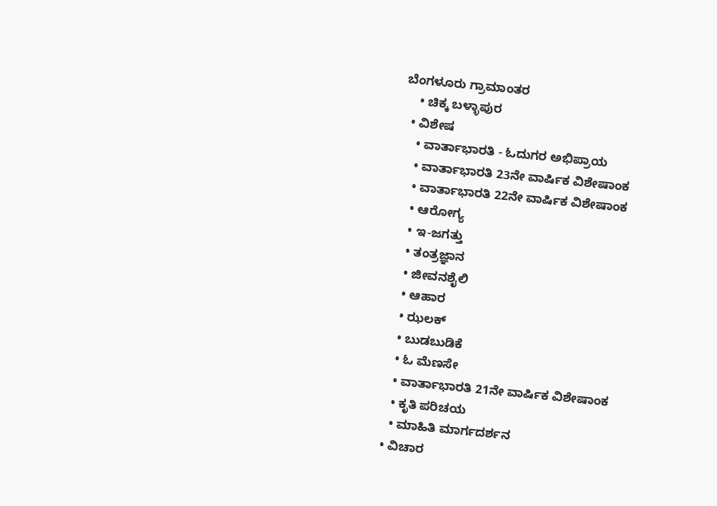ಬೆಂಗಳೂರು ಗ್ರಾಮಾಂತರ
    • ಚಿಕ್ಕ ಬಳ್ಳಾಪುರ
  • ವಿಶೇಷ
    • ವಾರ್ತಾಭಾರತಿ - ಓದುಗರ ಅಭಿಪ್ರಾಯ
    • ವಾರ್ತಾಭಾರತಿ 23ನೇ ವಾರ್ಷಿಕ ವಿಶೇಷಾಂಕ
    • ವಾರ್ತಾಭಾರತಿ 22ನೇ ವಾರ್ಷಿಕ ವಿಶೇಷಾಂಕ
    • ಆರೋಗ್ಯ
    • ಇ-ಜಗತ್ತು
    • ತಂತ್ರಜ್ಞಾನ
    • ಜೀವನಶೈಲಿ
    • ಆಹಾರ
    • ಝಲಕ್
    • ಬುಡಬುಡಿಕೆ
    • ಓ ಮೆಣಸೇ
    • ವಾರ್ತಾಭಾರತಿ 21ನೇ ವಾರ್ಷಿಕ ವಿಶೇಷಾಂಕ
    • ಕೃತಿ ಪರಿಚಯ
    • ಮಾಹಿತಿ ಮಾರ್ಗದರ್ಶನ
  • ವಿಚಾರ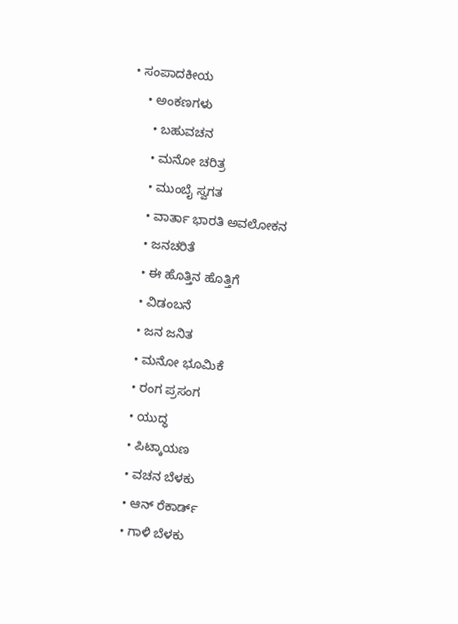• ಸಂಪಾದಕೀಯ
    • ಅಂಕಣಗಳು
      • ಬಹುವಚನ
      • ಮನೋ ಚರಿತ್ರ
      • ಮುಂಬೈ ಸ್ವಗತ
      • ವಾರ್ತಾ ಭಾರತಿ ಅವಲೋಕನ
      • ಜನಚರಿತೆ
      • ಈ ಹೊತ್ತಿನ ಹೊತ್ತಿಗೆ
      • ವಿಡಂಬನೆ
      • ಜನ ಜನಿತ
      • ಮನೋ ಭೂಮಿಕೆ
      • ರಂಗ ಪ್ರಸಂಗ
      • ಯುದ್ಧ
      • ಪಿಟ್ಕಾಯಣ
      • ವಚನ ಬೆಳಕು
      • ಆನ್ ರೆಕಾರ್ಡ್
      • ಗಾಳಿ ಬೆಳಕು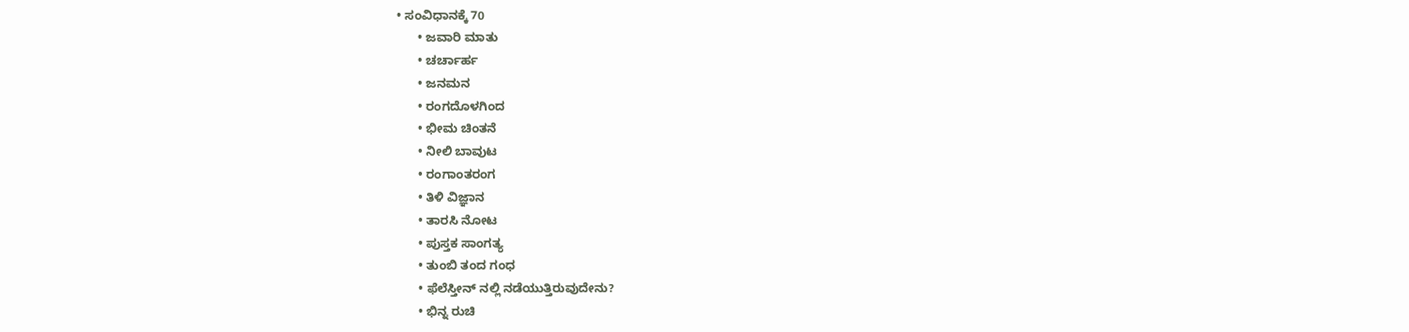• ಸಂವಿಧಾನಕ್ಕೆ 70
      • ಜವಾರಿ ಮಾತು
      • ಚರ್ಚಾರ್ಹ
      • ಜನಮನ
      • ರಂಗದೊಳಗಿಂದ
      • ಭೀಮ ಚಿಂತನೆ
      • ನೀಲಿ ಬಾವುಟ
      • ರಂಗಾಂತರಂಗ
      • ತಿಳಿ ವಿಜ್ಞಾನ
      • ತಾರಸಿ ನೋಟ
      • ಪುಸ್ತಕ ಸಾಂಗತ್ಯ
      • ತುಂಬಿ ತಂದ ಗಂಧ
      • ಫೆಲೆಸ್ತೀನ್ ‌ನಲ್ಲಿ ನಡೆಯುತ್ತಿರುವುದೇನು?
      • ಭಿನ್ನ ರುಚಿ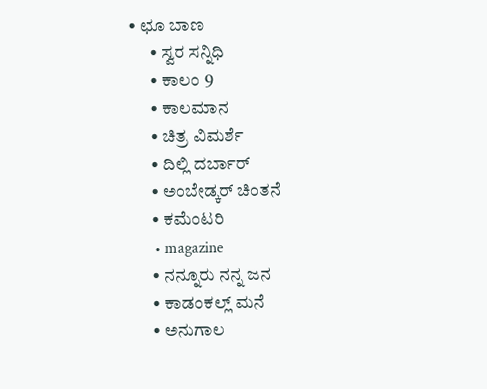• ಛೂ ಬಾಣ
      • ಸ್ವರ ಸನ್ನಿಧಿ
      • ಕಾಲಂ 9
      • ಕಾಲಮಾನ
      • ಚಿತ್ರ ವಿಮರ್ಶೆ
      • ದಿಲ್ಲಿ ದರ್ಬಾರ್
      • ಅಂಬೇಡ್ಕರ್ ಚಿಂತನೆ
      • ಕಮೆಂಟರಿ
      • magazine
      • ನನ್ನೂರು ನನ್ನ ಜನ
      • ಕಾಡಂಕಲ್ಲ್ ಮನೆ
      • ಅನುಗಾಲ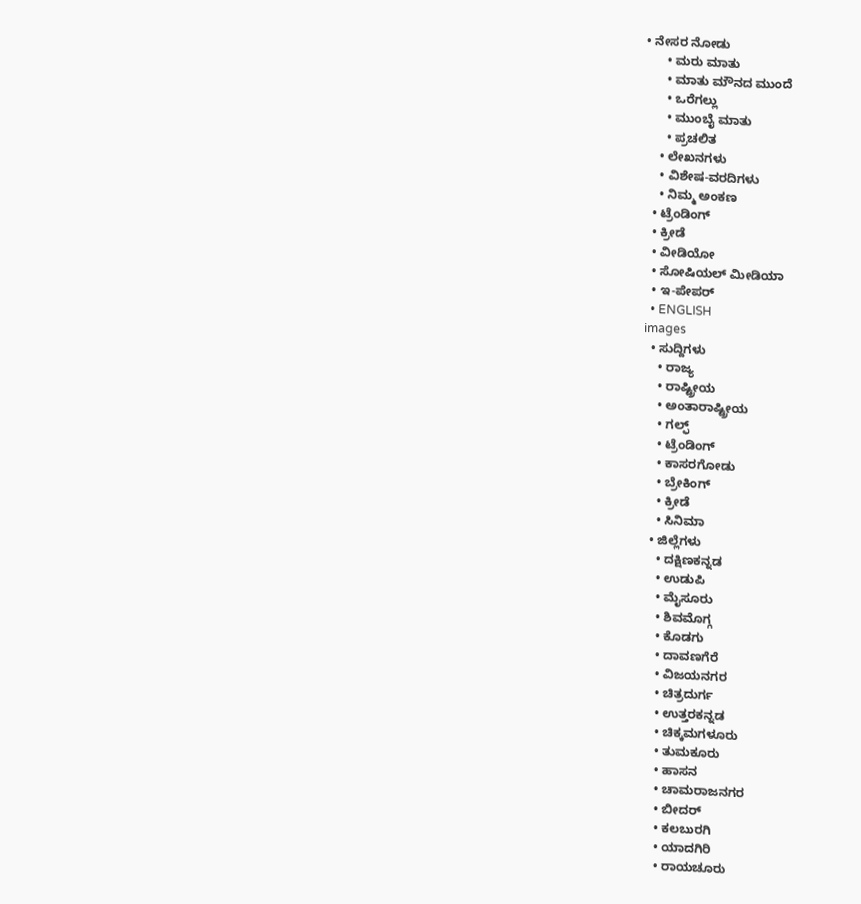• ನೇಸರ ನೋಡು
      • ಮರು ಮಾತು
      • ಮಾತು ಮೌನದ ಮುಂದೆ
      • ಒರೆಗಲ್ಲು
      • ಮುಂಬೈ ಮಾತು
      • ಪ್ರಚಲಿತ
    • ಲೇಖನಗಳು
    • ವಿಶೇಷ-ವರದಿಗಳು
    • ನಿಮ್ಮ ಅಂಕಣ
  • ಟ್ರೆಂಡಿಂಗ್
  • ಕ್ರೀಡೆ
  • ವೀಡಿಯೋ
  • ಸೋಷಿಯಲ್ ಮೀಡಿಯಾ
  • ಇ-ಪೇಪರ್
  • ENGLISH
images
  • ಸುದ್ದಿಗಳು
    • ರಾಜ್ಯ
    • ರಾಷ್ಟ್ರೀಯ
    • ಅಂತಾರಾಷ್ಟ್ರೀಯ
    • ಗಲ್ಫ್
    • ಟ್ರೆಂಡಿಂಗ್
    • ಕಾಸರಗೋಡು
    • ಬ್ರೇಕಿಂಗ್
    • ಕ್ರೀಡೆ
    • ಸಿನಿಮಾ
  • ಜಿಲ್ಲೆಗಳು
    • ದಕ್ಷಿಣಕನ್ನಡ
    • ಉಡುಪಿ
    • ಮೈಸೂರು
    • ಶಿವಮೊಗ್ಗ
    • ಕೊಡಗು
    • ದಾವಣಗೆರೆ
    • ವಿಜಯನಗರ
    • ಚಿತ್ರದುರ್ಗ
    • ಉತ್ತರಕನ್ನಡ
    • ಚಿಕ್ಕಮಗಳೂರು
    • ತುಮಕೂರು
    • ಹಾಸನ
    • ಚಾಮರಾಜನಗರ
    • ಬೀದರ್‌
    • ಕಲಬುರಗಿ
    • ಯಾದಗಿರಿ
    • ರಾಯಚೂರು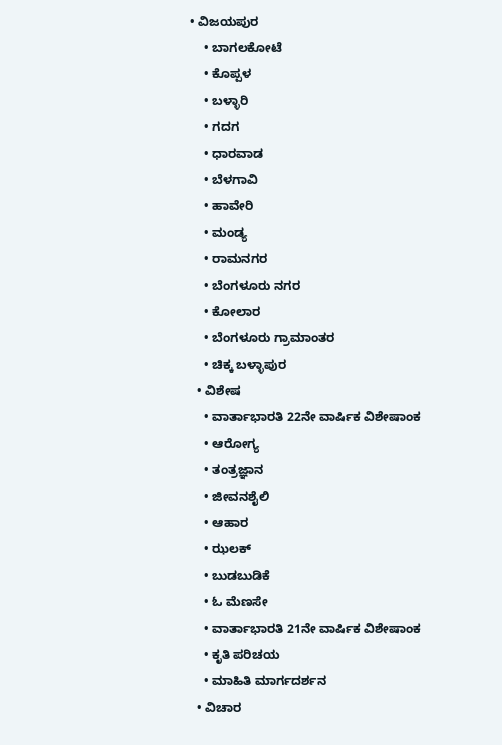• ವಿಜಯಪುರ
    • ಬಾಗಲಕೋಟೆ
    • ಕೊಪ್ಪಳ
    • ಬಳ್ಳಾರಿ
    • ಗದಗ
    • ಧಾರವಾಡ
    • ಬೆಳಗಾವಿ
    • ಹಾವೇರಿ
    • ಮಂಡ್ಯ
    • ರಾಮನಗರ
    • ಬೆಂಗಳೂರು ನಗರ
    • ಕೋಲಾರ
    • ಬೆಂಗಳೂರು ಗ್ರಾಮಾಂತರ
    • ಚಿಕ್ಕ ಬಳ್ಳಾಪುರ
  • ವಿಶೇಷ
    • ವಾರ್ತಾಭಾರತಿ 22ನೇ ವಾರ್ಷಿಕ ವಿಶೇಷಾಂಕ
    • ಆರೋಗ್ಯ
    • ತಂತ್ರಜ್ಞಾನ
    • ಜೀವನಶೈಲಿ
    • ಆಹಾರ
    • ಝಲಕ್
    • ಬುಡಬುಡಿಕೆ
    • ಓ ಮೆಣಸೇ
    • ವಾರ್ತಾಭಾರತಿ 21ನೇ ವಾರ್ಷಿಕ ವಿಶೇಷಾಂಕ
    • ಕೃತಿ ಪರಿಚಯ
    • ಮಾಹಿತಿ ಮಾರ್ಗದರ್ಶನ
  • ವಿಚಾರ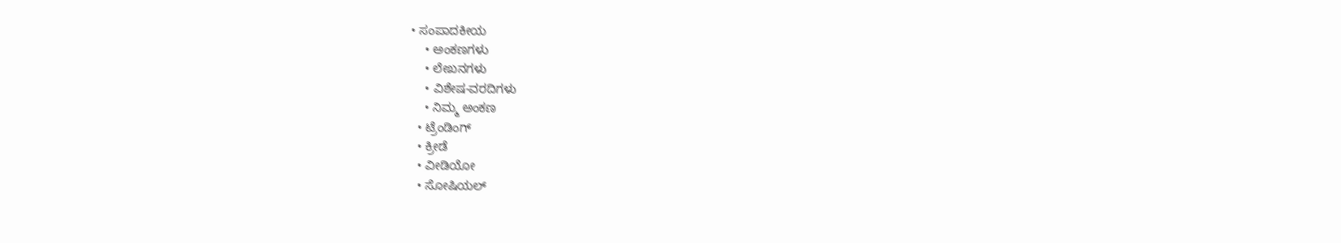• ಸಂಪಾದಕೀಯ
    • ಅಂಕಣಗಳು
    • ಲೇಖನಗಳು
    • ವಿಶೇಷ-ವರದಿಗಳು
    • ನಿಮ್ಮ ಅಂಕಣ
  • ಟ್ರೆಂಡಿಂಗ್
  • ಕ್ರೀಡೆ
  • ವೀಡಿಯೋ
  • ಸೋಷಿಯಲ್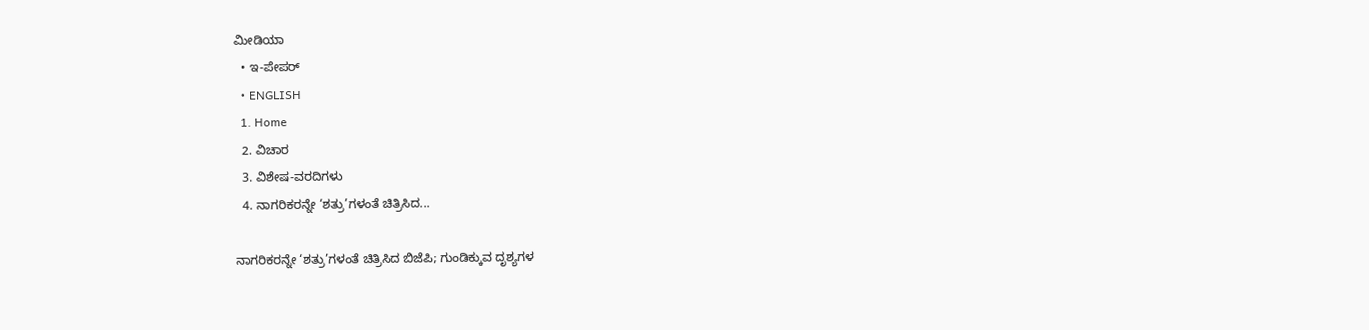ಮೀಡಿಯಾ
  • ಇ-ಪೇಪರ್
  • ENGLISH
  1. Home
  2. ವಿಚಾರ
  3. ವಿಶೇಷ-ವರದಿಗಳು
  4. ನಾಗರಿಕರನ್ನೇ ‘ಶತ್ರು’ಗಳಂತೆ ಚಿತ್ರಿಸಿದ...

ನಾಗರಿಕರನ್ನೇ ‘ಶತ್ರು’ಗಳಂತೆ ಚಿತ್ರಿಸಿದ ಬಿಜೆಪಿ; ಗುಂಡಿಕ್ಕುವ ದೃಶ್ಯಗಳ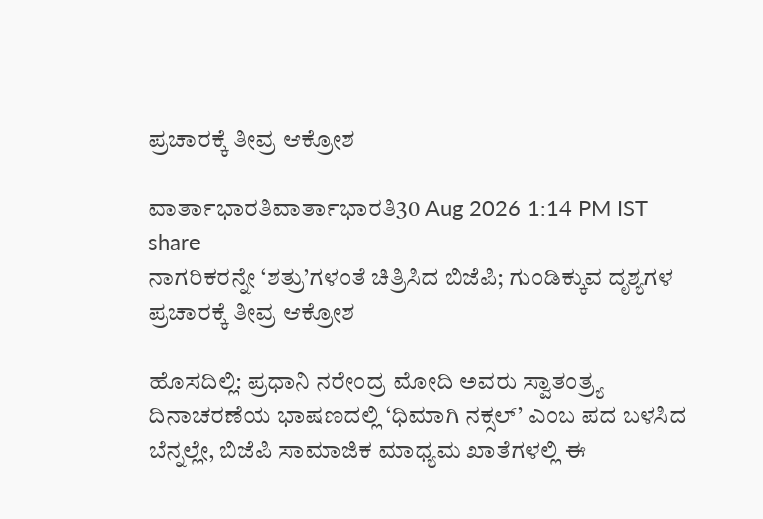ಪ್ರಚಾರಕ್ಕೆ ತೀವ್ರ ಆಕ್ರೋಶ

ವಾರ್ತಾಭಾರತಿವಾರ್ತಾಭಾರತಿ30 Aug 2026 1:14 PM IST
share
ನಾಗರಿಕರನ್ನೇ ‘ಶತ್ರು’ಗಳಂತೆ ಚಿತ್ರಿಸಿದ ಬಿಜೆಪಿ; ಗುಂಡಿಕ್ಕುವ ದೃಶ್ಯಗಳ ಪ್ರಚಾರಕ್ಕೆ ತೀವ್ರ ಆಕ್ರೋಶ

ಹೊಸದಿಲ್ಲಿ: ಪ್ರಧಾನಿ ನರೇಂದ್ರ ಮೋದಿ ಅವರು ಸ್ವಾತಂತ್ರ್ಯ ದಿನಾಚರಣೆಯ ಭಾಷಣದಲ್ಲಿ ‘ಧಿಮಾಗಿ ನಕ್ಸಲ್’ ಎಂಬ ಪದ ಬಳಸಿದ ಬೆನ್ನಲ್ಲೇ, ಬಿಜೆಪಿ ಸಾಮಾಜಿಕ ಮಾಧ್ಯಮ ಖಾತೆಗಳಲ್ಲಿ ಈ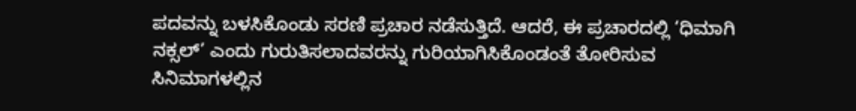ಪದವನ್ನು ಬಳಸಿಕೊಂಡು ಸರಣಿ ಪ್ರಚಾರ ನಡೆಸುತ್ತಿದೆ. ಆದರೆ, ಈ ಪ್ರಚಾರದಲ್ಲಿ ‘ಧಿಮಾಗಿ ನಕ್ಸಲ್’ ಎಂದು ಗುರುತಿಸಲಾದವರನ್ನು ಗುರಿಯಾಗಿಸಿಕೊಂಡಂತೆ ತೋರಿಸುವ ಸಿನಿಮಾಗಳಲ್ಲಿನ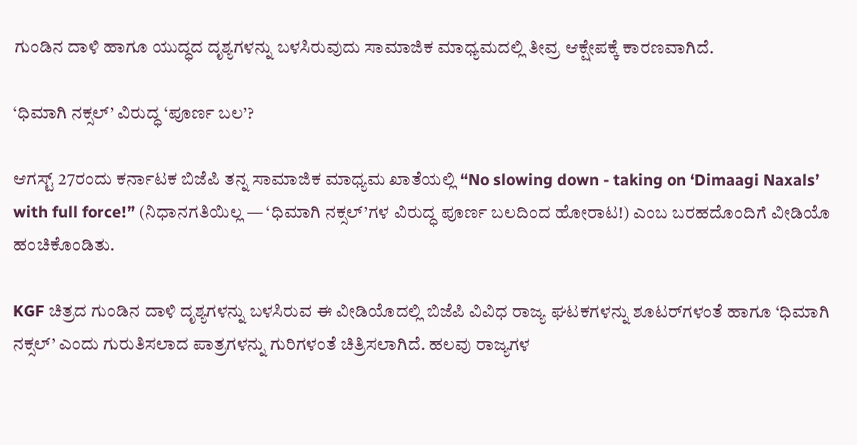ಗುಂಡಿನ ದಾಳಿ ಹಾಗೂ ಯುದ್ಧದ ದೃಶ್ಯಗಳನ್ನು ಬಳಸಿರುವುದು ಸಾಮಾಜಿಕ ಮಾಧ್ಯಮದಲ್ಲಿ ತೀವ್ರ ಆಕ್ಷೇಪಕ್ಕೆ ಕಾರಣವಾಗಿದೆ.

‘ಧಿಮಾಗಿ ನಕ್ಸಲ್’ ವಿರುದ್ಧ ‘ಪೂರ್ಣ ಬಲ’?

ಆಗಸ್ಟ್ 27ರಂದು ಕರ್ನಾಟಕ ಬಿಜೆಪಿ ತನ್ನ ಸಾಮಾಜಿಕ ಮಾಧ್ಯಮ ಖಾತೆಯಲ್ಲಿ “No slowing down - taking on ‘Dimaagi Naxals’ with full force!” (ನಿಧಾನಗತಿಯಿಲ್ಲ — ‘ಧಿಮಾಗಿ ನಕ್ಸಲ್’ಗಳ ವಿರುದ್ಧ ಪೂರ್ಣ ಬಲದಿಂದ ಹೋರಾಟ!) ಎಂಬ ಬರಹದೊಂದಿಗೆ ವೀಡಿಯೊ ಹಂಚಿಕೊಂಡಿತು.

KGF ಚಿತ್ರದ ಗುಂಡಿನ ದಾಳಿ ದೃಶ್ಯಗಳನ್ನು ಬಳಸಿರುವ ಈ ವೀಡಿಯೊದಲ್ಲಿ ಬಿಜೆಪಿ ವಿವಿಧ ರಾಜ್ಯ ಘಟಕಗಳನ್ನು ಶೂಟರ್‌ಗಳಂತೆ ಹಾಗೂ ‘ಧಿಮಾಗಿ ನಕ್ಸಲ್’ ಎಂದು ಗುರುತಿಸಲಾದ ಪಾತ್ರಗಳನ್ನು ಗುರಿಗಳಂತೆ ಚಿತ್ರಿಸಲಾಗಿದೆ. ಹಲವು ರಾಜ್ಯಗಳ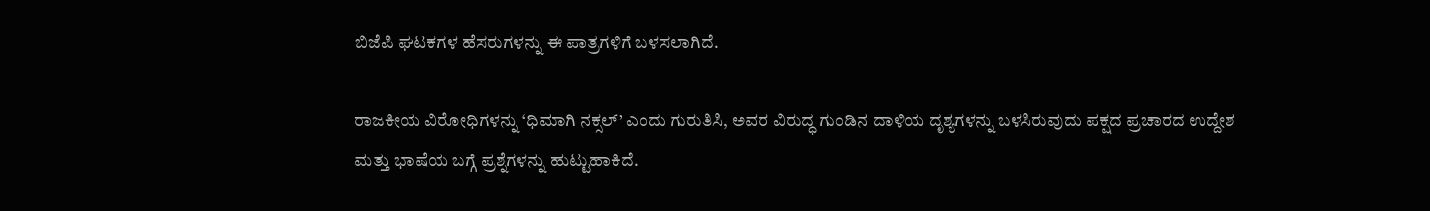ಬಿಜೆಪಿ ಘಟಕಗಳ ಹೆಸರುಗಳನ್ನು ಈ ಪಾತ್ರಗಳಿಗೆ ಬಳಸಲಾಗಿದೆ.

ರಾಜಕೀಯ ವಿರೋಧಿಗಳನ್ನು ‘ಧಿಮಾಗಿ ನಕ್ಸಲ್’ ಎಂದು ಗುರುತಿಸಿ, ಅವರ ವಿರುದ್ಧ ಗುಂಡಿನ ದಾಳಿಯ ದೃಶ್ಯಗಳನ್ನು ಬಳಸಿರುವುದು ಪಕ್ಷದ ಪ್ರಚಾರದ ಉದ್ದೇಶ ಮತ್ತು ಭಾಷೆಯ ಬಗ್ಗೆ ಪ್ರಶ್ನೆಗಳನ್ನು ಹುಟ್ಟುಹಾಕಿದೆ.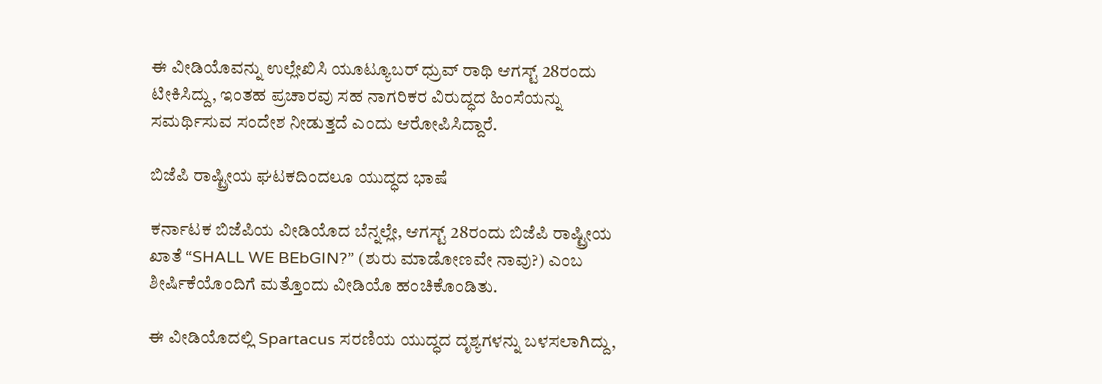ಈ ವೀಡಿಯೊವನ್ನು ಉಲ್ಲೇಖಿಸಿ ಯೂಟ್ಯೂಬರ್ ಧ್ರುವ್ ರಾಥಿ ಆಗಸ್ಟ್ 28ರಂದು ಟೀಕಿಸಿದ್ದು, ಇಂತಹ ಪ್ರಚಾರವು ಸಹ ನಾಗರಿಕರ ವಿರುದ್ಧದ ಹಿಂಸೆಯನ್ನು ಸಮರ್ಥಿಸುವ ಸಂದೇಶ ನೀಡುತ್ತದೆ ಎಂದು ಆರೋಪಿಸಿದ್ದಾರೆ.

ಬಿಜೆಪಿ ರಾಷ್ಟ್ರೀಯ ಘಟಕದಿಂದಲೂ ಯುದ್ಧದ ಭಾಷೆ

ಕರ್ನಾಟಕ ಬಿಜೆಪಿಯ ವೀಡಿಯೊದ ಬೆನ್ನಲ್ಲೇ, ಆಗಸ್ಟ್ 28ರಂದು ಬಿಜೆಪಿ ರಾಷ್ಟ್ರೀಯ ಖಾತೆ “SHALL WE BEbGIN?” (ಶುರು ಮಾಡೋಣವೇ ನಾವು?) ಎಂಬ ಶೀರ್ಷಿಕೆಯೊಂದಿಗೆ ಮತ್ತೊಂದು ವೀಡಿಯೊ ಹಂಚಿಕೊಂಡಿತು.

ಈ ವೀಡಿಯೊದಲ್ಲಿ Spartacus ಸರಣಿಯ ಯುದ್ಧದ ದೃಶ್ಯಗಳನ್ನು ಬಳಸಲಾಗಿದ್ದು,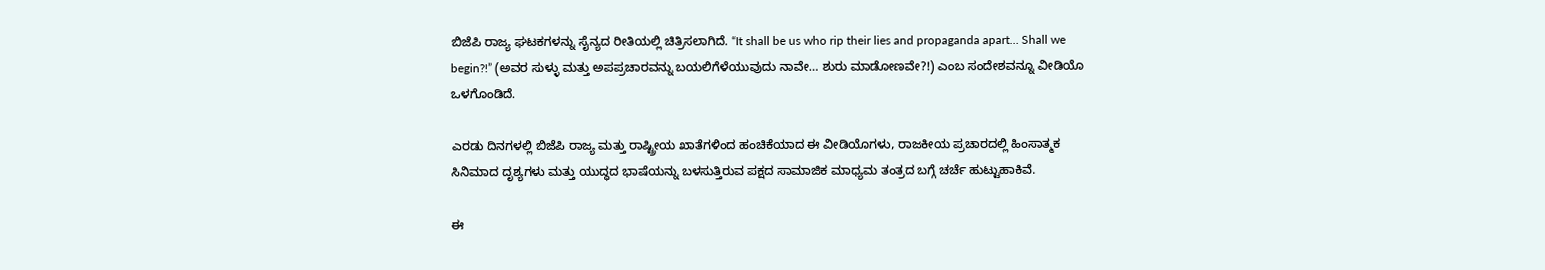ಬಿಜೆಪಿ ರಾಜ್ಯ ಘಟಕಗಳನ್ನು ಸೈನ್ಯದ ರೀತಿಯಲ್ಲಿ ಚಿತ್ರಿಸಲಾಗಿದೆ. “It shall be us who rip their lies and propaganda apart… Shall we begin?!” (ಅವರ ಸುಳ್ಳು ಮತ್ತು ಅಪಪ್ರಚಾರವನ್ನು ಬಯಲಿಗೆಳೆಯುವುದು ನಾವೇ… ಶುರು ಮಾಡೋಣವೇ?!) ಎಂಬ ಸಂದೇಶವನ್ನೂ ವೀಡಿಯೊ ಒಳಗೊಂಡಿದೆ.

ಎರಡು ದಿನಗಳಲ್ಲಿ ಬಿಜೆಪಿ ರಾಜ್ಯ ಮತ್ತು ರಾಷ್ಟ್ರೀಯ ಖಾತೆಗಳಿಂದ ಹಂಚಿಕೆಯಾದ ಈ ವೀಡಿಯೊಗಳು, ರಾಜಕೀಯ ಪ್ರಚಾರದಲ್ಲಿ ಹಿಂಸಾತ್ಮಕ ಸಿನಿಮಾದ ದೃಶ್ಯಗಳು ಮತ್ತು ಯುದ್ಧದ ಭಾಷೆಯನ್ನು ಬಳಸುತ್ತಿರುವ ಪಕ್ಷದ ಸಾಮಾಜಿಕ ಮಾಧ್ಯಮ ತಂತ್ರದ ಬಗ್ಗೆ ಚರ್ಚೆ ಹುಟ್ಟುಹಾಕಿವೆ.

ಈ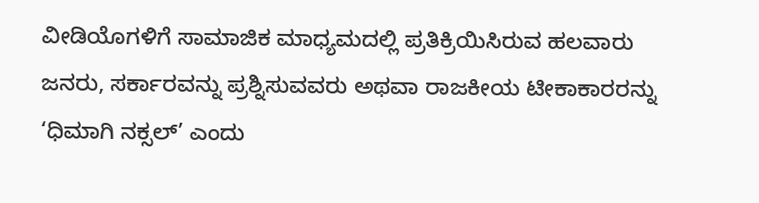ವೀಡಿಯೊಗಳಿಗೆ ಸಾಮಾಜಿಕ ಮಾಧ್ಯಮದಲ್ಲಿ ಪ್ರತಿಕ್ರಿಯಿಸಿರುವ ಹಲವಾರು ಜನರು, ಸರ್ಕಾರವನ್ನು ಪ್ರಶ್ನಿಸುವವರು ಅಥವಾ ರಾಜಕೀಯ ಟೀಕಾಕಾರರನ್ನು ‘ಧಿಮಾಗಿ ನಕ್ಸಲ್’ ಎಂದು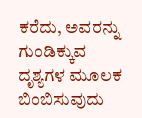ಕರೆದು, ಅವರನ್ನು ಗುಂಡಿಕ್ಕುವ ದೃಶ್ಯಗಳ ಮೂಲಕ ಬಿಂಬಿಸುವುದು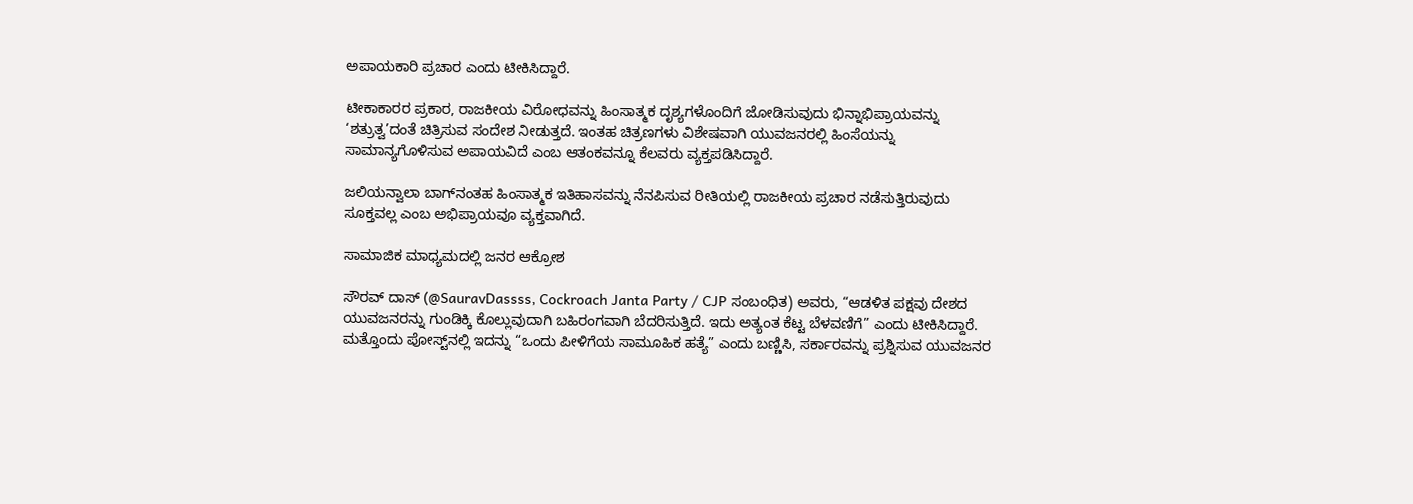ಅಪಾಯಕಾರಿ ಪ್ರಚಾರ ಎಂದು ಟೀಕಿಸಿದ್ದಾರೆ.

ಟೀಕಾಕಾರರ ಪ್ರಕಾರ, ರಾಜಕೀಯ ವಿರೋಧವನ್ನು ಹಿಂಸಾತ್ಮಕ ದೃಶ್ಯಗಳೊಂದಿಗೆ ಜೋಡಿಸುವುದು ಭಿನ್ನಾಭಿಪ್ರಾಯವನ್ನು ‘ಶತ್ರುತ್ವ’ದಂತೆ ಚಿತ್ರಿಸುವ ಸಂದೇಶ ನೀಡುತ್ತದೆ. ಇಂತಹ ಚಿತ್ರಣಗಳು ವಿಶೇಷವಾಗಿ ಯುವಜನರಲ್ಲಿ ಹಿಂಸೆಯನ್ನು ಸಾಮಾನ್ಯಗೊಳಿಸುವ ಅಪಾಯವಿದೆ ಎಂಬ ಆತಂಕವನ್ನೂ ಕೆಲವರು ವ್ಯಕ್ತಪಡಿಸಿದ್ದಾರೆ.

ಜಲಿಯನ್ವಾಲಾ ಬಾಗ್‌ನಂತಹ ಹಿಂಸಾತ್ಮಕ ಇತಿಹಾಸವನ್ನು ನೆನಪಿಸುವ ರೀತಿಯಲ್ಲಿ ರಾಜಕೀಯ ಪ್ರಚಾರ ನಡೆಸುತ್ತಿರುವುದು ಸೂಕ್ತವಲ್ಲ ಎಂಬ ಅಭಿಪ್ರಾಯವೂ ವ್ಯಕ್ತವಾಗಿದೆ.

ಸಾಮಾಜಿಕ ಮಾಧ್ಯಮದಲ್ಲಿ ಜನರ ಆಕ್ರೋಶ

ಸೌರವ್ ದಾಸ್ (@SauravDassss, Cockroach Janta Party / CJP ಸಂಬಂಧಿತ) ಅವರು, “ಆಡಳಿತ ಪಕ್ಷವು ದೇಶದ ಯುವಜನರನ್ನು ಗುಂಡಿಕ್ಕಿ ಕೊಲ್ಲುವುದಾಗಿ ಬಹಿರಂಗವಾಗಿ ಬೆದರಿಸುತ್ತಿದೆ. ಇದು ಅತ್ಯಂತ ಕೆಟ್ಟ ಬೆಳವಣಿಗೆ” ಎಂದು ಟೀಕಿಸಿದ್ದಾರೆ. ಮತ್ತೊಂದು ಪೋಸ್ಟ್‌ನಲ್ಲಿ ಇದನ್ನು “ಒಂದು ಪೀಳಿಗೆಯ ಸಾಮೂಹಿಕ ಹತ್ಯೆ” ಎಂದು ಬಣ್ಣಿಸಿ, ಸರ್ಕಾರವನ್ನು ಪ್ರಶ್ನಿಸುವ ಯುವಜನರ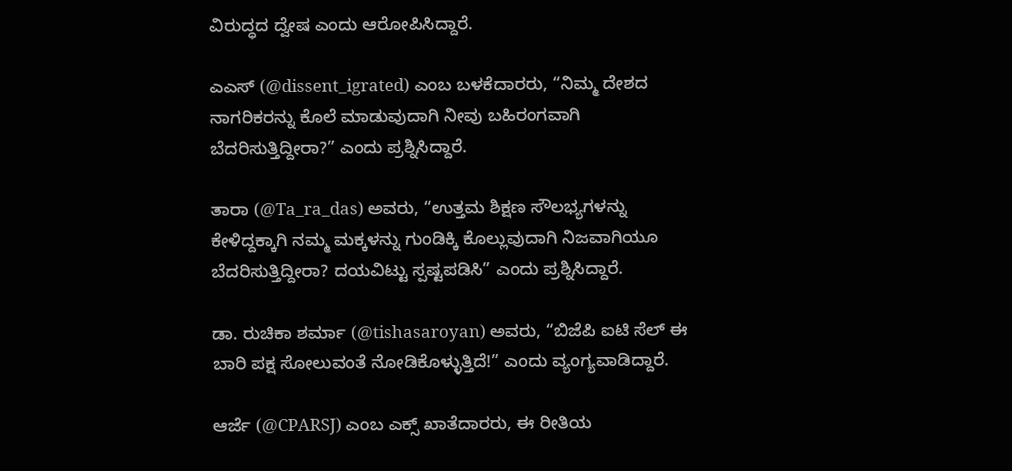ವಿರುದ್ಧದ ದ್ವೇಷ ಎಂದು ಆರೋಪಿಸಿದ್ದಾರೆ.

ಎಎಸ್ (@dissent_igrated) ಎಂಬ ಬಳಕೆದಾರರು, “ನಿಮ್ಮ ದೇಶದ ನಾಗರಿಕರನ್ನು ಕೊಲೆ ಮಾಡುವುದಾಗಿ ನೀವು ಬಹಿರಂಗವಾಗಿ ಬೆದರಿಸುತ್ತಿದ್ದೀರಾ?” ಎಂದು ಪ್ರಶ್ನಿಸಿದ್ದಾರೆ.

ತಾರಾ (@Ta_ra_das) ಅವರು, “ಉತ್ತಮ ಶಿಕ್ಷಣ ಸೌಲಭ್ಯಗಳನ್ನು ಕೇಳಿದ್ದಕ್ಕಾಗಿ ನಮ್ಮ ಮಕ್ಕಳನ್ನು ಗುಂಡಿಕ್ಕಿ ಕೊಲ್ಲುವುದಾಗಿ ನಿಜವಾಗಿಯೂ ಬೆದರಿಸುತ್ತಿದ್ದೀರಾ? ದಯವಿಟ್ಟು ಸ್ಪಷ್ಟಪಡಿಸಿ” ಎಂದು ಪ್ರಶ್ನಿಸಿದ್ದಾರೆ.

ಡಾ. ರುಚಿಕಾ ಶರ್ಮಾ (@tishasaroyan) ಅವರು, “ಬಿಜೆಪಿ ಐಟಿ ಸೆಲ್ ಈ ಬಾರಿ ಪಕ್ಷ ಸೋಲುವಂತೆ ನೋಡಿಕೊಳ್ಳುತ್ತಿದೆ!” ಎಂದು ವ್ಯಂಗ್ಯವಾಡಿದ್ದಾರೆ.

ಆರ್ಜೆ (@CPARSJ) ಎಂಬ ಎಕ್ಸ್ ಖಾತೆದಾರರು, ಈ ರೀತಿಯ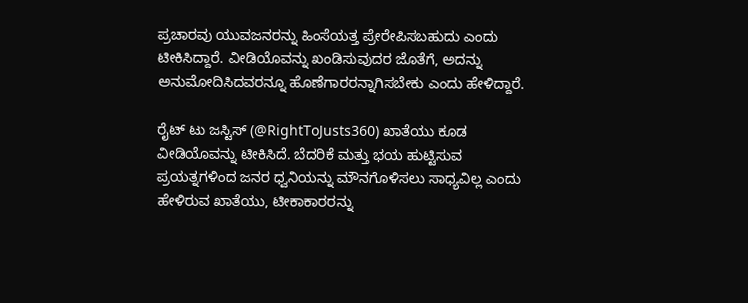ಪ್ರಚಾರವು ಯುವಜನರನ್ನು ಹಿಂಸೆಯತ್ತ ಪ್ರೇರೇಪಿಸಬಹುದು ಎಂದು ಟೀಕಿಸಿದ್ದಾರೆ. ವೀಡಿಯೊವನ್ನು ಖಂಡಿಸುವುದರ ಜೊತೆಗೆ, ಅದನ್ನು ಅನುಮೋದಿಸಿದವರನ್ನೂ ಹೊಣೆಗಾರರನ್ನಾಗಿಸಬೇಕು ಎಂದು ಹೇಳಿದ್ದಾರೆ.

ರೈಟ್ ಟು ಜಸ್ಟಿಸ್ (@RightToJusts360) ಖಾತೆಯು ಕೂಡ ವೀಡಿಯೊವನ್ನು ಟೀಕಿಸಿದೆ. ಬೆದರಿಕೆ ಮತ್ತು ಭಯ ಹುಟ್ಟಿಸುವ ಪ್ರಯತ್ನಗಳಿಂದ ಜನರ ಧ್ವನಿಯನ್ನು ಮೌನಗೊಳಿಸಲು ಸಾಧ್ಯವಿಲ್ಲ ಎಂದು ಹೇಳಿರುವ ಖಾತೆಯು, ಟೀಕಾಕಾರರನ್ನು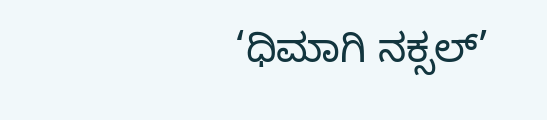‘ಧಿಮಾಗಿ ನಕ್ಸಲ್’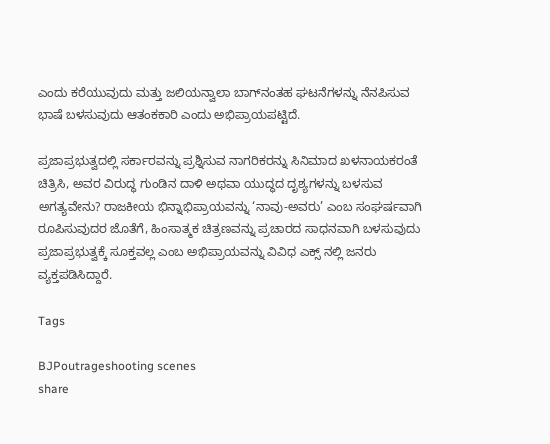ಎಂದು ಕರೆಯುವುದು ಮತ್ತು ಜಲಿಯನ್ವಾಲಾ ಬಾಗ್‌ನಂತಹ ಘಟನೆಗಳನ್ನು ನೆನಪಿಸುವ ಭಾಷೆ ಬಳಸುವುದು ಆತಂಕಕಾರಿ ಎಂದು ಅಭಿಪ್ರಾಯಪಟ್ಟಿದೆ.

ಪ್ರಜಾಪ್ರಭುತ್ವದಲ್ಲಿ ಸರ್ಕಾರವನ್ನು ಪ್ರಶ್ನಿಸುವ ನಾಗರಿಕರನ್ನು ಸಿನಿಮಾದ ಖಳನಾಯಕರಂತೆ ಚಿತ್ರಿಸಿ, ಅವರ ವಿರುದ್ಧ ಗುಂಡಿನ ದಾಳಿ ಅಥವಾ ಯುದ್ಧದ ದೃಶ್ಯಗಳನ್ನು ಬಳಸುವ ಅಗತ್ಯವೇನು? ರಾಜಕೀಯ ಭಿನ್ನಾಭಿಪ್ರಾಯವನ್ನು ‘ನಾವು-ಅವರು’ ಎಂಬ ಸಂಘರ್ಷವಾಗಿ ರೂಪಿಸುವುದರ ಜೊತೆಗೆ, ಹಿಂಸಾತ್ಮಕ ಚಿತ್ರಣವನ್ನು ಪ್ರಚಾರದ ಸಾಧನವಾಗಿ ಬಳಸುವುದು ಪ್ರಜಾಪ್ರಭುತ್ವಕ್ಕೆ ಸೂಕ್ತವಲ್ಲ ಎಂಬ ಅಭಿಪ್ರಾಯವನ್ನು ವಿವಿಧ ಎಕ್ಸ್ ನಲ್ಲಿ ಜನರು ವ್ಯಕ್ತಪಡಿಸಿದ್ದಾರೆ.

Tags

BJPoutrageshooting scenes
share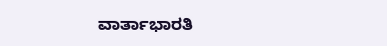ವಾರ್ತಾಭಾರತಿ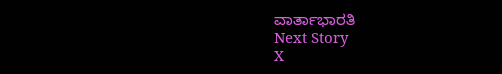ವಾರ್ತಾಭಾರತಿ
Next Story
X